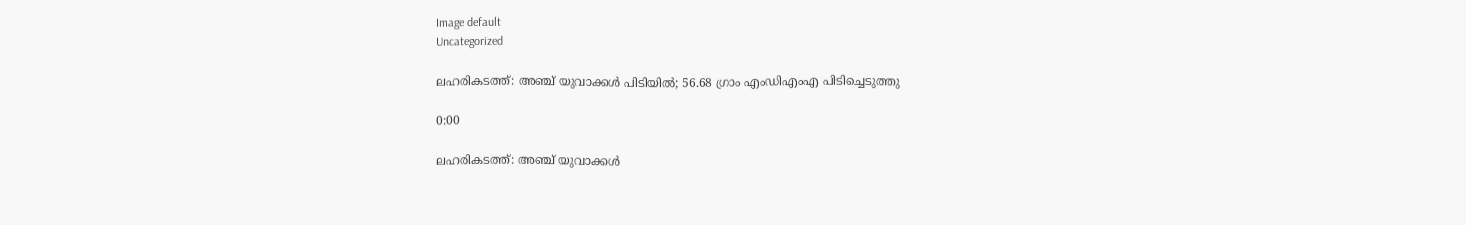Image default
Uncategorized

ലഹരികടത്ത്: അഞ്ച് യുവാക്കൾ പിടിയിൽ; 56.68 ഗ്രാം എംഡിഎംഎ പിടിച്ചെടുത്തു

0:00

ലഹരികടത്ത്: അഞ്ച് യുവാക്കൾ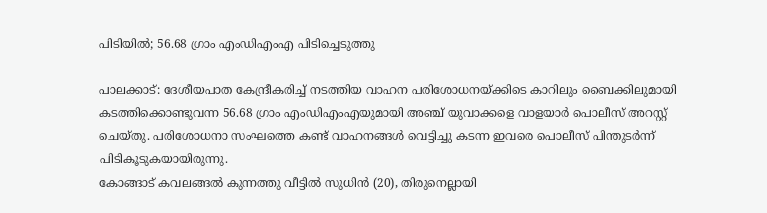പിടിയിൽ; 56.68 ഗ്രാം എംഡിഎംഎ പിടിച്ചെടുത്തു

പാലക്കാട്: ദേശീയപാത കേന്ദ്രീകരിച്ച് നടത്തിയ വാഹന പരിശോധനയ്ക്കിടെ കാറിലും ബൈക്കിലുമായി കടത്തിക്കൊണ്ടുവന്ന 56.68 ഗ്രാം എംഡിഎംഎയുമായി അഞ്ച് യുവാക്കളെ വാളയാർ പൊലീസ് അറസ്റ്റ് ചെയ്തു. പരിശോധനാ സംഘത്തെ കണ്ട് വാഹനങ്ങൾ വെട്ടിച്ചു കടന്ന ഇവരെ പൊലീസ് പിന്തുടർന്ന് പിടികൂടുകയായിരുന്നു.
കോങ്ങാട് കവലങ്ങൽ കുന്നത്തു വീട്ടിൽ സുധിൻ (20), തിരുനെല്ലായി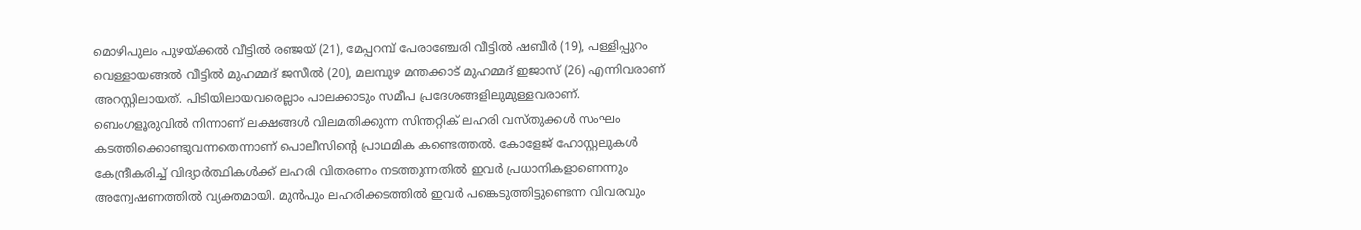മൊഴിപുലം പുഴയ്ക്കൽ വീട്ടിൽ രഞ്ജയ് (21), മേപ്പറമ്പ് പേരാഞ്ചേരി വീട്ടിൽ ഷബീർ (19), പള്ളിപ്പുറം വെള്ളായങ്ങൽ വീട്ടിൽ മുഹമ്മദ് ജസീൽ (20), മലമ്പുഴ മന്തക്കാട് മുഹമ്മദ് ഇജാസ് (26) എന്നിവരാണ് അറസ്റ്റിലായത്. പിടിയിലായവരെല്ലാം പാലക്കാടും സമീപ പ്രദേശങ്ങളിലുമുള്ളവരാണ്.
ബെംഗളൂരുവിൽ നിന്നാണ് ലക്ഷങ്ങൾ വിലമതിക്കുന്ന സിന്തറ്റിക് ലഹരി വസ്തുക്കൾ സംഘം കടത്തിക്കൊണ്ടുവന്നതെന്നാണ് പൊലീസിന്റെ പ്രാഥമിക കണ്ടെത്തൽ. കോളേജ് ഹോസ്റ്റലുകൾ കേന്ദ്രീകരിച്ച് വിദ്യാർത്ഥികൾക്ക് ലഹരി വിതരണം നടത്തുന്നതിൽ ഇവർ പ്രധാനികളാണെന്നും അന്വേഷണത്തിൽ വ്യക്തമായി. മുൻപും ലഹരിക്കടത്തിൽ ഇവർ പങ്കെടുത്തിട്ടുണ്ടെന്ന വിവരവും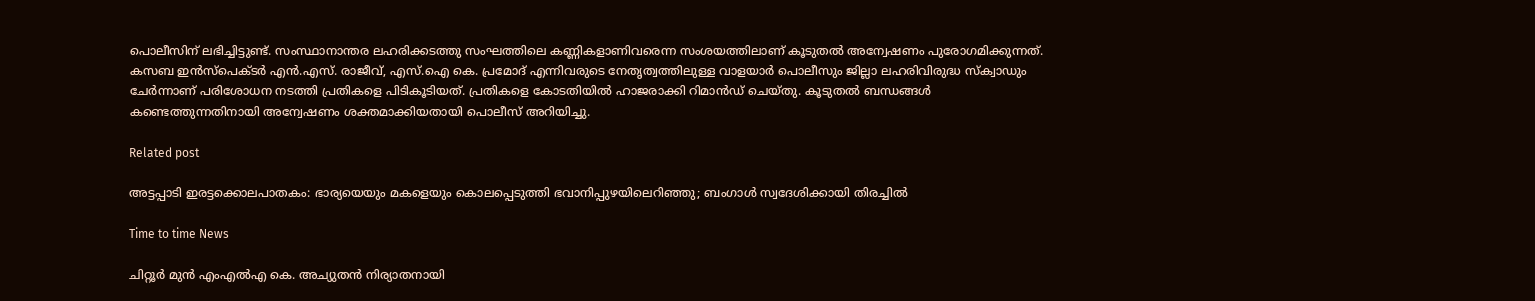പൊലീസിന് ലഭിച്ചിട്ടുണ്ട്. സംസ്ഥാനാന്തര ലഹരിക്കടത്തു സംഘത്തിലെ കണ്ണികളാണിവരെന്ന സംശയത്തിലാണ് കൂടുതൽ അന്വേഷണം പുരോഗമിക്കുന്നത്.
കസബ ഇൻസ്പെക്ടർ എൻ.എസ്. രാജീവ്, എസ്.ഐ കെ. പ്രമോദ് എന്നിവരുടെ നേതൃത്വത്തിലുള്ള വാളയാർ പൊലീസും ജില്ലാ ലഹരിവിരുദ്ധ സ്ക്വാഡും ചേർന്നാണ് പരിശോധന നടത്തി പ്രതികളെ പിടികൂടിയത്. പ്രതികളെ കോടതിയിൽ ഹാജരാക്കി റിമാൻഡ് ചെയ്തു. കൂടുതൽ ബന്ധങ്ങൾ കണ്ടെത്തുന്നതിനായി അന്വേഷണം ശക്തമാക്കിയതായി പൊലീസ് അറിയിച്ചു.

Related post

അട്ടപ്പാടി ഇരട്ടക്കൊലപാതകം: ഭാര്യയെയും മകളെയും കൊലപ്പെടുത്തി ഭവാനിപ്പുഴയിലെറിഞ്ഞു; ബംഗാൾ സ്വദേശിക്കായി തിരച്ചിൽ

Time to time News

ചിറ്റൂർ മുൻ എംഎൽഎ കെ. അച്യുതൻ നിര്യാതനായി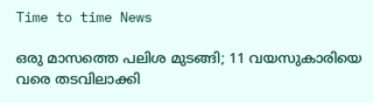Time to time News

ഒരു മാസത്തെ പലിശ മുടങ്ങി; 11 വയസുകാരിയെ വരെ തടവിലാക്കി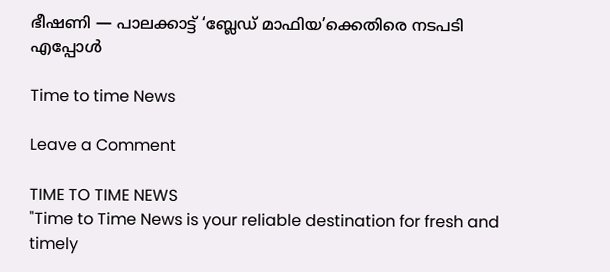ഭീഷണി — പാലക്കാട്ട് ‘ബ്ലേഡ് മാഫിയ’ക്കെതിരെ നടപടി എപ്പോൾ

Time to time News

Leave a Comment

TIME TO TIME NEWS
"Time to Time News is your reliable destination for fresh and timely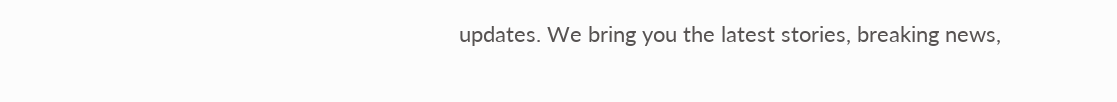updates. We bring you the latest stories, breaking news,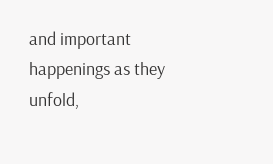and important happenings as they unfold,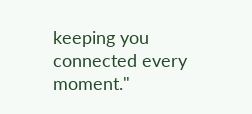keeping you connected every moment."